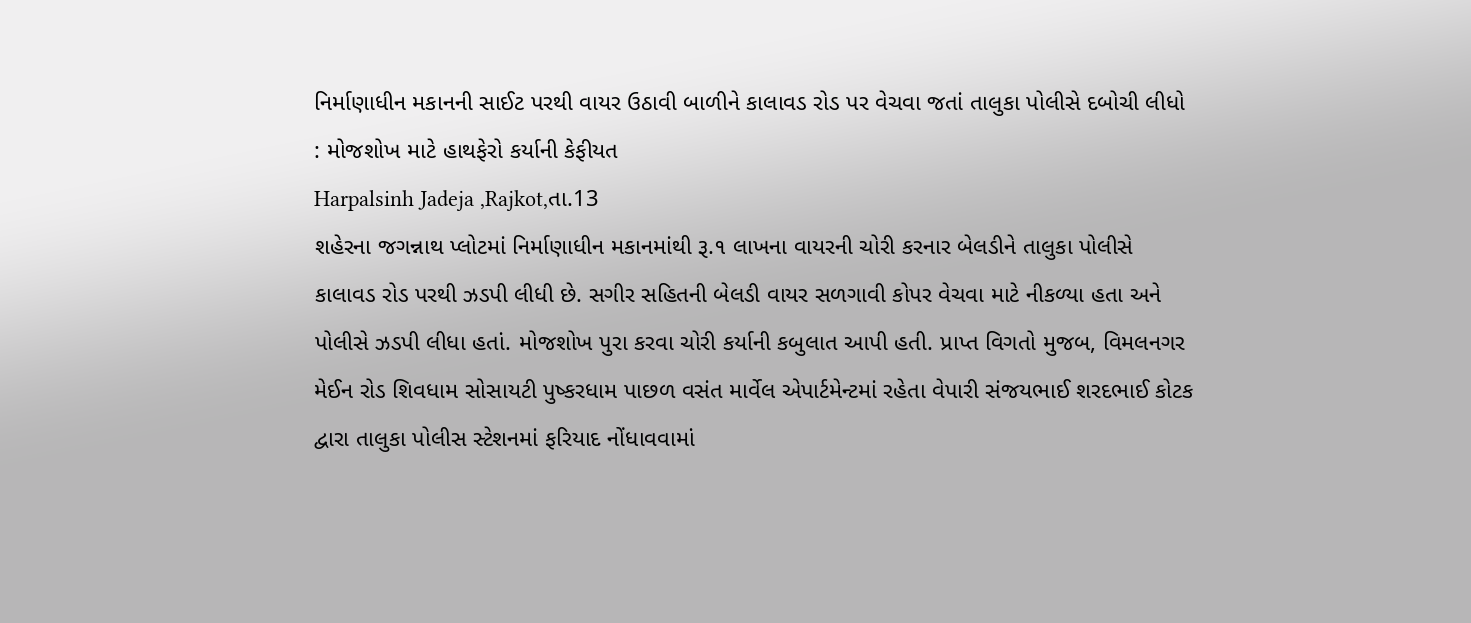નિર્માણાધીન મકાનની સાઈટ પરથી વાયર ઉઠાવી બાળીને કાલાવડ રોડ પર વેચવા જતાં તાલુકા પોલીસે દબોચી લીધો : મોજશોખ માટે હાથફેરો કર્યાની કેફીયત
Harpalsinh Jadeja ,Rajkot,તા.13
શહેરના જગન્નાથ પ્લોટમાં નિર્માણાધીન મકાનમાંથી રૂ.૧ લાખના વાયરની ચોરી કરનાર બેલડીને તાલુકા પોલીસે કાલાવડ રોડ પરથી ઝડપી લીધી છે. સગીર સહિતની બેલડી વાયર સળગાવી કોપર વેચવા માટે નીકળ્યા હતા અને પોલીસે ઝડપી લીધા હતાં. મોજશોખ પુરા કરવા ચોરી કર્યાની કબુલાત આપી હતી. પ્રાપ્ત વિગતો મુજબ, વિમલનગર મેઈન રોડ શિવધામ સોસાયટી પુષ્કરધામ પાછળ વસંત માર્વેલ એપાર્ટમેન્ટમાં રહેતા વેપારી સંજયભાઈ શરદભાઈ કોટક દ્વારા તાલુકા પોલીસ સ્ટેશનમાં ફરિયાદ નોંધાવવામાં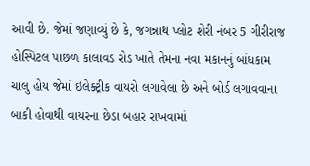આવી છે. જેમાં જણાવ્યું છે કે, જગન્નાથ પ્લોટ શેરી નંબર 5 ગીરીરાજ હોસ્પિટલ પાછળ કાલાવડ રોડ ખાતે તેમના નવા મકાનનું બાંધકામ ચાલુ હોય જેમાં ઇલેક્ટ્રીક વાયરો લગાવેલા છે અને બોર્ડ લગાવવાના બાકી હોવાથી વાયરના છેડા બહાર રાખવામાં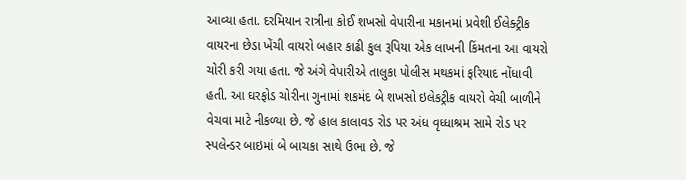આવ્યા હતા. દરમિયાન રાત્રીના કોઈ શખસો વેપારીના મકાનમાં પ્રવેશી ઈલેક્ટ્રીક વાયરના છેડા ખેંચી વાયરો બહાર કાઢી કુલ રૂપિયા એક લાખની કિંમતના આ વાયરો ચોરી કરી ગયા હતા. જે અંગે વેપારીએ તાલુકા પોલીસ મથકમાં ફરિયાદ નોંધાવી હતી. આ ઘરફોડ ચોરીના ગુનામાં શકમંદ બે શખસો ઇલેકટ્રીક વાયરો વેચી બાળીને વેચવા માટે નીકળ્યા છે. જે હાલ કાલાવડ રોડ પર અંધ વૃધ્ધાશ્રમ સામે રોડ પર સ્પલેન્ડર બાઇમાં બે બાચકા સાથે ઉભા છે. જે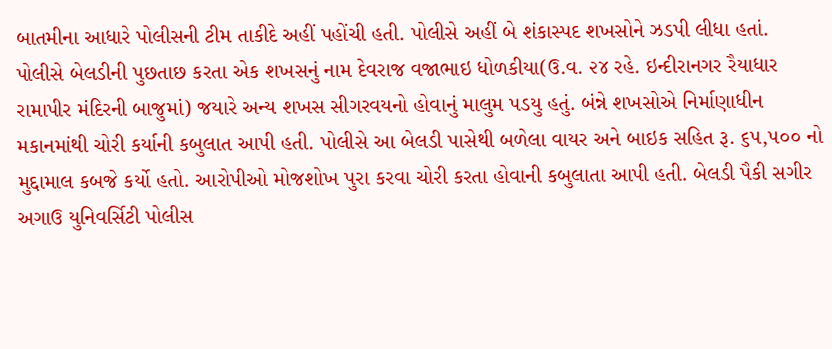બાતમીના આધારે પોલીસની ટીમ તાકીદે અહીં પહોંચી હતી. પોલીસે અહીં બે શંકાસ્પદ શખસોને ઝડપી લીધા હતાં.
પોલીસે બેલડીની પુછતાછ કરતા એક શખસનું નામ દેવરાજ વજાભાઇ ધોળકીયા(ઉ.વ. ૨૪ રહે. ઇન્દીરાનગર રૈયાધાર રામાપીર મંદિરની બાજુમાં) જયારે અન્ય શખસ સીગરવયનો હોવાનું માલુમ પડયુ હતું. બંન્ને શખસોએ નિર્માણાધીન મકાનમાંથી ચોરી કર્યાની કબુલાત આપી હતી. પોલીસે આ બેલડી પાસેથી બળેલા વાયર અને બાઇક સહિત રૂ. ૬૫,૫૦૦ નો મુદ્દામાલ કબજે કર્યો હતો. આરોપીઓ મોજશોખ પુરા કરવા ચોરી કરતા હોવાની કબુલાતા આપી હતી. બેલડી પૈકી સગીર અગાઉ યુનિવર્સિટી પોલીસ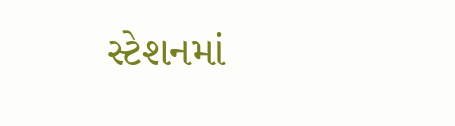સ્ટેશનમાં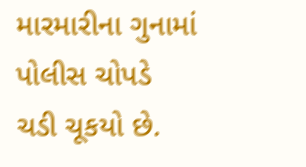મારમારીના ગુનામાં પોલીસ ચોપડે ચડી ચૂકયો છે.